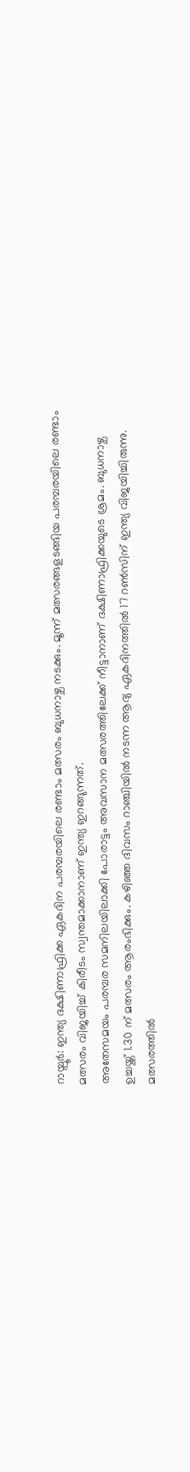റായ്പൂർ: ഇന്ത്യ ദക്ഷിണാഫ്രിക്ക ഏകദിന പരമ്പരയിലെ രണ്ടാം മത്സരം ബുധനാഴ്ച നടക്കും. മൂന്ന് മത്സരങ്ങളടങ്ങിയ പരമ്പരയിലെ രണ്ടാം മത്സരം വിജയിച്ച് കിരീടം സ്വന്തമാക്കാനാണ് ഇന്ത്യ ഇറങ്ങുന്നത്.
അതേസമയം പരമ്പര സമനിലയിലാക്കി പോരാട്ടം അവസാന മത്സരത്തിലേക്ക് നീട്ടാനാണ് ദക്ഷിണാഫ്രിക്കയുടെ ശ്രമം. ബുധനാഴ്ച ഉച്ചയ്ക്ക് 1.30 ന് മത്സരം ആരംഭിക്കും. കഴിഞ്ഞ ദിവസം റാഞ്ചിയിൽ നടന്ന ആദ്യ ഏകദിനത്തിൽ 17 റൺസിന് ഇന്ത്യ വിജയിച്ചിരുന്നു.
മത്സരത്തിൽ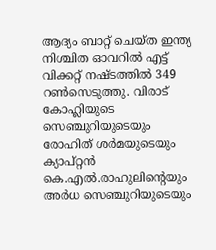ആദ്യം ബാറ്റ് ചെയ്ത ഇന്ത്യ നിശ്ചിത ഓവറിൽ എട്ട് വിക്കറ്റ് നഷ്ടത്തിൽ 349 റൺസെടുത്തു. വിരാട് കോഹ്ലിയുടെ സെഞ്ചുറിയുടെയും രോഹിത് ശർമയുടെയും ക്യാപ്റ്റൻ കെ.എൽ.രാഹുലിന്റെയും അർധ സെഞ്ചുറിയുടെയും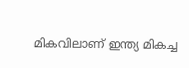മികവിലാണ് ഇന്ത്യ മികച്ച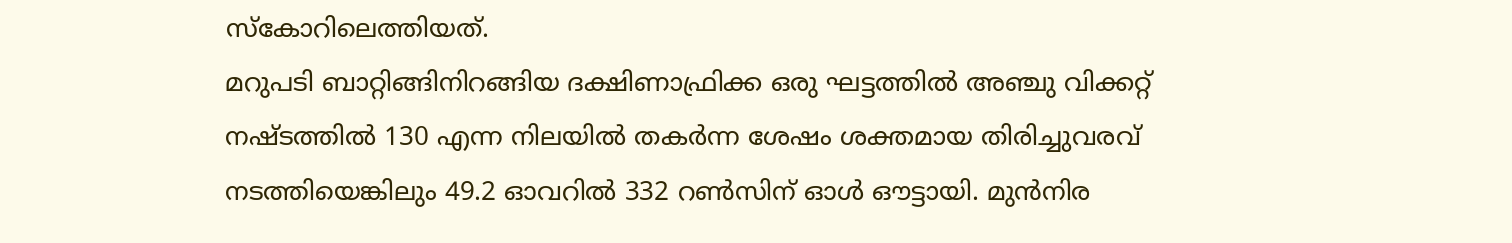സ്കോറിലെത്തിയത്.
മറുപടി ബാറ്റിങ്ങിനിറങ്ങിയ ദക്ഷിണാഫ്രിക്ക ഒരു ഘട്ടത്തിൽ അഞ്ചു വിക്കറ്റ് നഷ്ടത്തിൽ 130 എന്ന നിലയിൽ തകർന്ന ശേഷം ശക്തമായ തിരിച്ചുവരവ് നടത്തിയെങ്കിലും 49.2 ഓവറിൽ 332 റൺസിന് ഓൾ ഔട്ടായി. മുൻനിര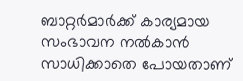ബാറ്റർമാർക്ക് കാര്യമായ സംഭാവന നൽകാൻ സാധിക്കാതെ പോയതാണ്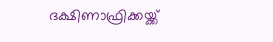ദക്ഷിണാഫ്രിക്കയ്ക്ക്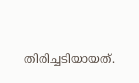തിരിച്ചടിയായത്.